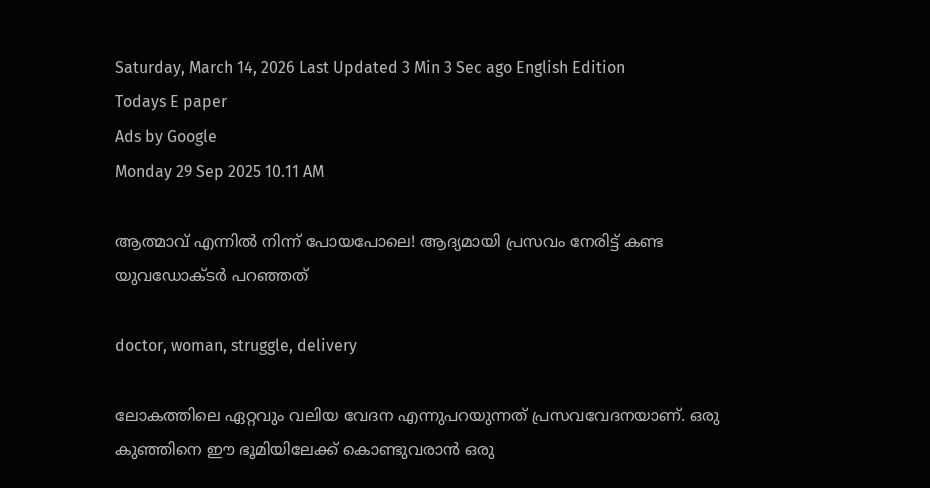Saturday, March 14, 2026 Last Updated 3 Min 3 Sec ago English Edition
Todays E paper
Ads by Google
Monday 29 Sep 2025 10.11 AM

ആത്മാവ് എന്നില്‍ നിന്ന് പോയപോലെ! ആദ്യമായി പ്രസവം നേരിട്ട് കണ്ട യുവഡോക്ടര്‍ പറഞ്ഞത്

doctor, woman, struggle, delivery

ലോകത്തിലെ ഏറ്റവും വലിയ വേദന എന്നുപറയുന്നത് പ്രസവവേദനയാണ്. ഒരു കുഞ്ഞിനെ ഈ ഭൂമിയിലേക്ക് കൊണ്ടുവരാന്‍ ഒരു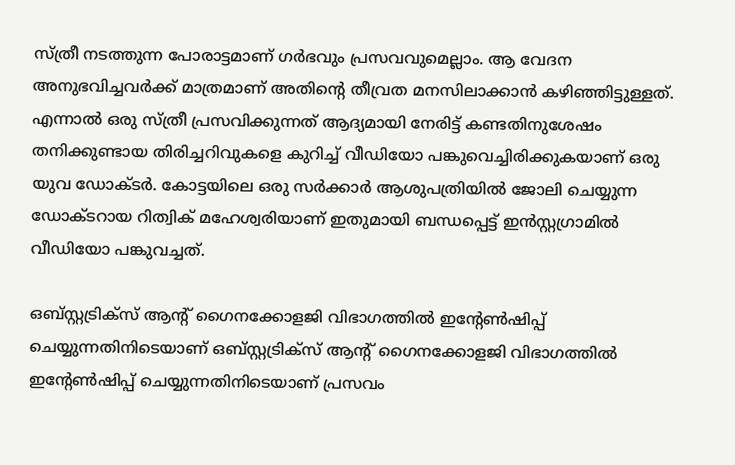സ്ത്രീ നടത്തുന്ന പോരാട്ടമാണ് ഗര്‍ഭവും പ്രസവവുമെല്ലാം. ആ വേദന അനുഭവിച്ചവര്‍ക്ക് മാത്രമാണ് അതിന്റെ തീവ്രത മനസിലാക്കാന്‍ കഴിഞ്ഞിട്ടുള്ളത്. എന്നാല്‍ ഒരു സ്ത്രീ പ്രസവിക്കുന്നത് ആദ്യമായി നേരിട്ട് കണ്ടതിനുശേഷം തനിക്കുണ്ടായ തിരിച്ചറിവുകളെ കുറിച്ച് വീഡിയോ പങ്കുവെച്ചിരിക്കുകയാണ് ഒരു യുവ ഡോക്ടര്‍. കോട്ടയിലെ ഒരു സര്‍ക്കാര്‍ ആശുപത്രിയില്‍ ജോലി ചെയ്യുന്ന ഡോക്ടറായ റിത്വിക് മഹേശ്വരിയാണ് ഇതുമായി ബന്ധപ്പെട്ട് ഇന്‍സ്റ്റഗ്രാമില്‍ വീഡിയോ പങ്കുവച്ചത്.

ഒബ്സ്റ്റട്രിക്‌സ് ആന്റ് ഗൈനക്കോളജി വിഭാഗത്തില്‍ ഇന്റേണ്‍ഷിപ്പ് ചെയ്യുന്നതിനിടെയാണ് ഒബ്സ്റ്റട്രിക്‌സ് ആന്റ് ഗൈനക്കോളജി വിഭാഗത്തില്‍ ഇന്റേണ്‍ഷിപ്പ് ചെയ്യുന്നതിനിടെയാണ് പ്രസവം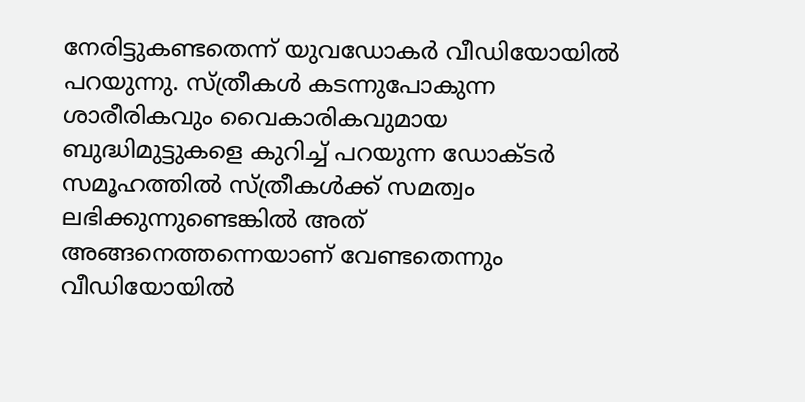നേരിട്ടുകണ്ടതെന്ന് യുവഡോകര്‍ വീഡിയോയില്‍ പറയുന്നു. സ്ത്രീകള്‍ കടന്നുപോകുന്ന ശാരീരികവും വൈകാരികവുമായ ബുദ്ധിമുട്ടുകളെ കുറിച്ച് പറയുന്ന ഡോക്ടര്‍ സമൂഹത്തില്‍ സ്ത്രീകള്‍ക്ക് സമത്വം ലഭിക്കുന്നുണ്ടെങ്കില്‍ അത് അങ്ങനെത്തന്നെയാണ് വേണ്ടതെന്നും വീഡിയോയില്‍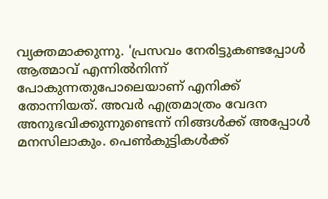വ്യക്തമാക്കുന്നു. 'പ്രസവം നേരിട്ടുകണ്ടപ്പോള്‍ ആത്മാവ് എന്നില്‍നിന്ന് പോകുന്നതുപോലെയാണ് എനിക്ക് തോന്നിയത്. അവര്‍ എത്രമാത്രം വേദന അനുഭവിക്കുന്നുണ്ടെന്ന് നിങ്ങള്‍ക്ക് അപ്പോള്‍ മനസിലാകും. പെണ്‍കുട്ടികള്‍ക്ക്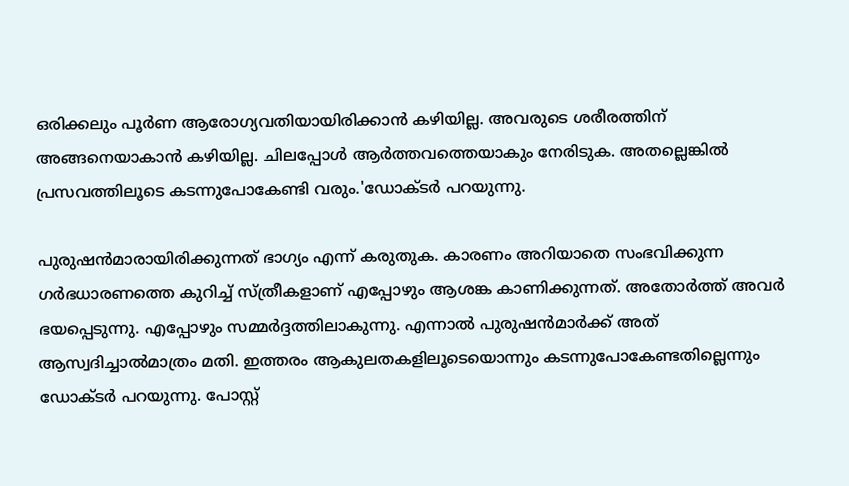ഒരിക്കലും പൂര്‍ണ ആരോഗ്യവതിയായിരിക്കാന്‍ കഴിയില്ല. അവരുടെ ശരീരത്തിന് അങ്ങനെയാകാന്‍ കഴിയില്ല. ചിലപ്പോള്‍ ആര്‍ത്തവത്തെയാകും നേരിടുക. അതല്ലെങ്കില്‍ പ്രസവത്തിലൂടെ കടന്നുപോകേണ്ടി വരും.'ഡോക്ടര്‍ പറയുന്നു.

പുരുഷന്‍മാരായിരിക്കുന്നത് ഭാഗ്യം എന്ന് കരുതുക. കാരണം അറിയാതെ സംഭവിക്കുന്ന ഗര്‍ഭധാരണത്തെ കുറിച്ച് സ്ത്രീകളാണ് എപ്പോഴും ആശങ്ക കാണിക്കുന്നത്. അതോര്‍ത്ത് അവര്‍ ഭയപ്പെടുന്നു. എപ്പോഴും സമ്മര്‍ദ്ദത്തിലാകുന്നു. എന്നാല്‍ പുരുഷന്‍മാര്‍ക്ക് അത് ആസ്വദിച്ചാല്‍മാത്രം മതി. ഇത്തരം ആകുലതകളിലൂടെയൊന്നും കടന്നുപോകേണ്ടതില്ലെന്നും ഡോക്ടര്‍ പറയുന്നു. പോസ്റ്റ്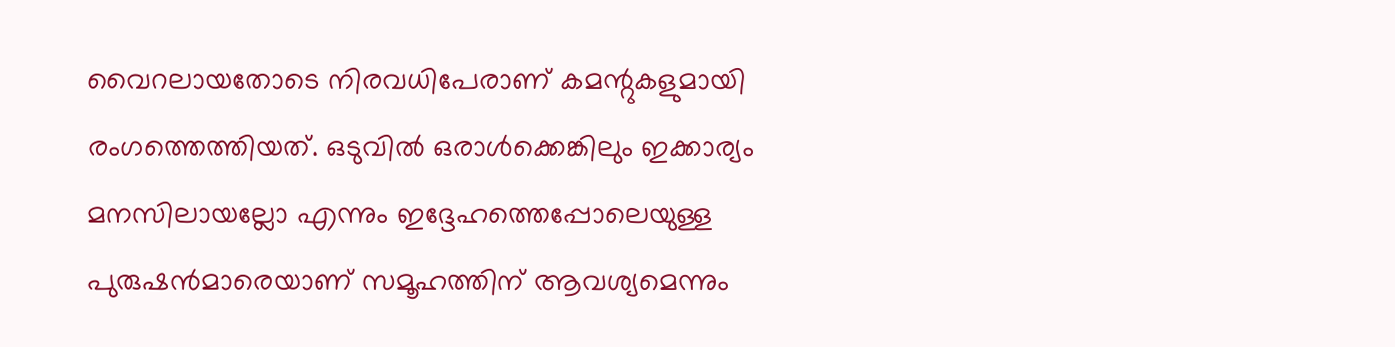വൈറലായതോടെ നിരവധിപേരാണ് കമന്റുകളുമായി രംഗത്തെത്തിയത്. ഒടുവില്‍ ഒരാള്‍ക്കെങ്കിലും ഇക്കാര്യം മനസിലായല്ലോ എന്നും ഇദ്ദേഹത്തെപ്പോലെയുള്ള പുരുഷന്‍മാരെയാണ് സമൂഹത്തിന് ആവശ്യമെന്നും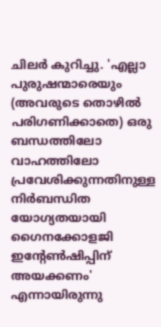ചിലര്‍ കുറിച്ചു. 'എല്ലാ പുരുഷന്മാരെയും (അവരുടെ തൊഴില്‍ പരിഗണിക്കാതെ) ഒരു ബന്ധത്തിലോ വാഹത്തിലോ പ്രവേശിക്കുന്നതിനുള്ള നിര്‍ബന്ധിത യോഗ്യതയായി ഗൈനക്കോളജി ഇന്റേണ്‍ഷിപ്പിന് അയക്കണം' എന്നായിരുന്നു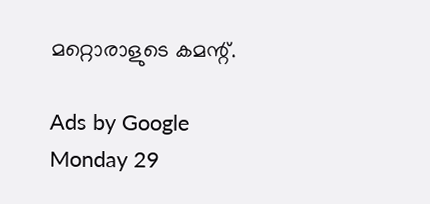മറ്റൊരാളുടെ കമന്റ്.

Ads by Google
Monday 29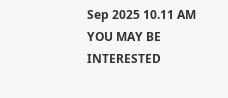Sep 2025 10.11 AM
YOU MAY BE INTERESTED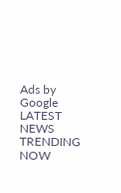Ads by Google
LATEST NEWS
TRENDING NOW